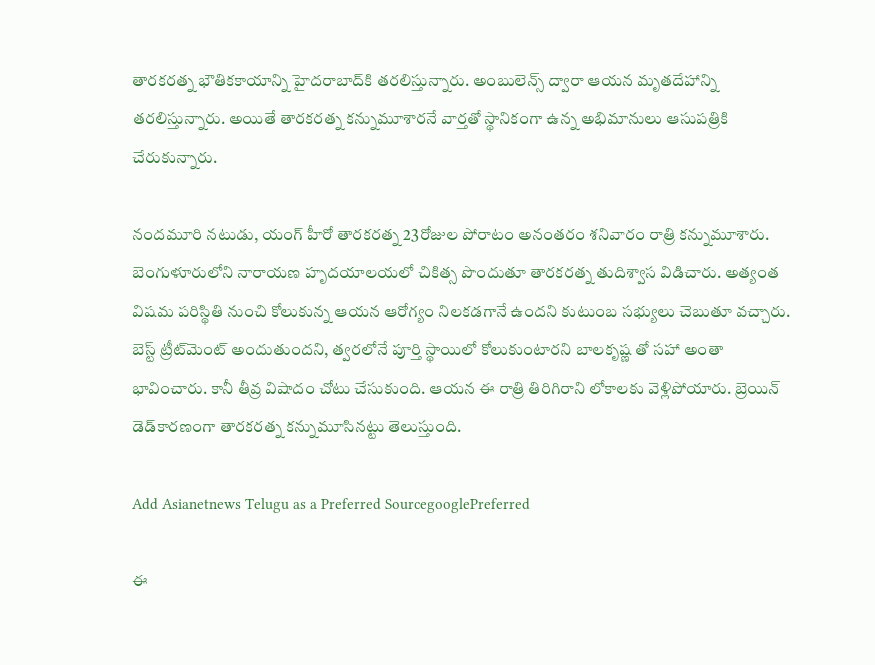తారకరత్న భౌతికకాయాన్ని హైదరాబాద్‌కి తరలిస్తున్నారు. అంబులెన్స్ ద్వారా ఆయన మృతదేహాన్ని తరలిస్తున్నారు. అయితే తారకరత్న కన్నుమూశారనే వార్తతో స్థానికంగా ఉన్న అభిమానులు ఆసుపత్రికి చేరుకున్నారు.

నందమూరి నటుడు, యంగ్‌ హీరో తారకరత్న 23రోజుల పోరాటం అనంతరం శనివారం రాత్రి కన్నుమూశారు. బెంగుళూరులోని నారాయణ హృదయాలయలో చికిత్స పొందుతూ తారకరత్న తుదిశ్వాస విడిచారు. అత్యంత విషమ పరిస్థితి నుంచి కోలుకున్న ఆయన ఆరోగ్యం నిలకడగానే ఉందని కుటుంబ సభ్యులు చెబుతూ వచ్చారు. బెస్ట్ ట్రీట్‌మెంట్‌ అందుతుందని, త్వరలోనే పూర్తి స్థాయిలో కోలుకుంటారని బాలకృష్ణ తో సహా అంతా భావించారు. కానీ తీవ్ర విషాదం చోటు చేసుకుంది. ఆయన ఈ రాత్రి తిరిగిరాని లోకాలకు వెళ్లిపోయారు. బ్రెయిన్‌ డెడ్‌కారణంగా తారకరత్న కన్నుమూసినట్టు తెలుస్తుంది.

Add Asianetnews Telugu as a Preferred SourcegooglePreferred

ఈ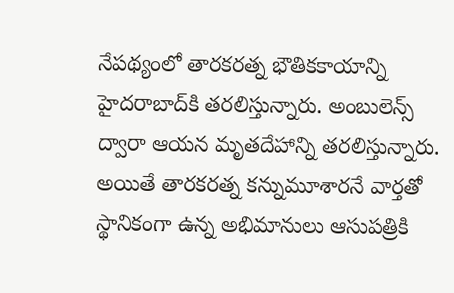నేపథ్యంలో తారకరత్న భౌతికకాయాన్ని హైదరాబాద్‌కి తరలిస్తున్నారు. అంబులెన్స్ ద్వారా ఆయన మృతదేహాన్ని తరలిస్తున్నారు. అయితే తారకరత్న కన్నుమూశారనే వార్తతో స్థానికంగా ఉన్న అభిమానులు ఆసుపత్రికి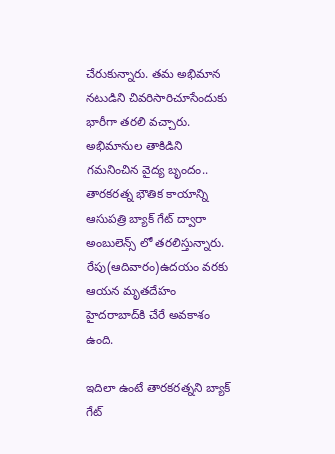చేరుకున్నారు. తమ అభిమాన నటుడిని చివరిసారిచూసేందుకు భారీగా తరలి వచ్చారు. అభిమానుల తాకిడిని గమనించిన వైద్య బృందం.. తారకరత్న భౌతిక కాయాన్ని ఆసుపత్రి బ్యాక్‌ గేట్‌ ద్వారా అంబులెన్స్ లో తరలిస్తున్నారు. రేపు(ఆదివారం)ఉదయం వరకు ఆయన మృతదేహం హైదరాబాద్‌కి చేరే అవకాశం ఉంది.

ఇదిలా ఉంటే తారకరత్నని బ్యాక్‌ గేట్‌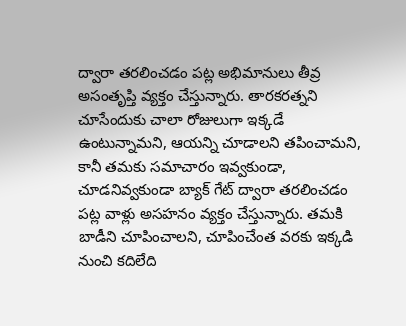ద్వారా తరలించడం పట్ల అభిమానులు తీవ్ర అసంతృప్తి వ్యక్తం చేస్తున్నారు. తారకరత్నని చూసేందుకు చాలా రోజులుగా ఇక్కడే ఉంటున్నామని, ఆయన్ని చూడాలని తపించామని, కానీ తమకు సమాచారం ఇవ్వకుండా, చూడనివ్వకుండా బ్యాక్‌ గేట్‌ ద్వారా తరలించడం పట్ల వాళ్లు అసహనం వ్యక్తం చేస్తున్నారు. తమకి బాడీని చూపించాలని, చూపించేంత వరకు ఇక్కడి నుంచి కదిలేది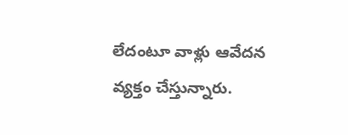లేదంటూ వాళ్లు ఆవేదన వ్యక్తం చేస్తున్నారు.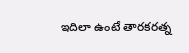ఇదిలా ఉంటే తారకరత్న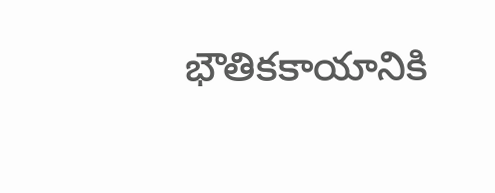భౌతికకాయానికి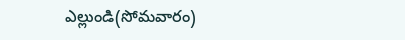ఎల్లుండి(సోమవారం)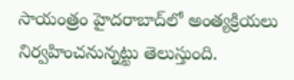సాయంత్రం హైదరాబాద్‌లో అంత్యక్రియలు నిర్వహించనున్నట్టు తెలుస్తుంది.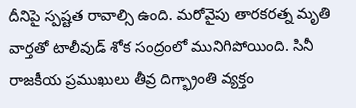దీనిపై స్పష్టత రావాల్సి ఉంది. మరోవైపు తారకరత్న మృతి వార్తతో టాలీవుడ్‌ శోక సంద్రంలో మునిగిపోయింది. సినీ రాజకీయ ప్రముఖులు తీవ్ర దిగ్భ్రాంతి వ్యక్తం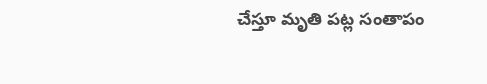చేస్తూ మృతి పట్ల సంతాపం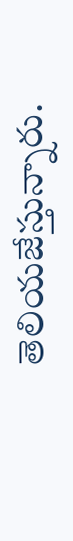తెలియజేస్తున్నారు.